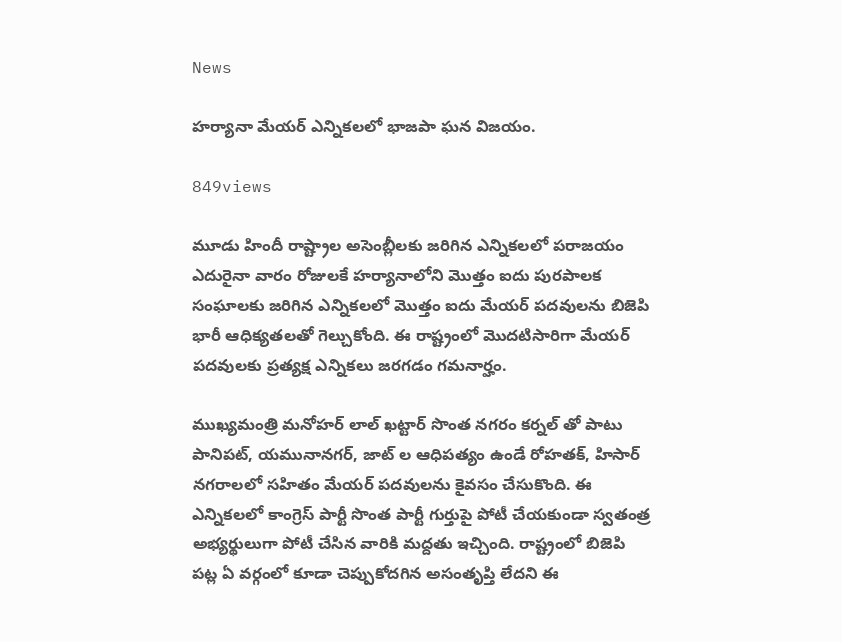News

హర్యానా మేయర్ ఎన్నికలలో భాజపా ఘన విజయం.

849views

మూడు హిందీ రాష్ట్రాల అసెంబ్లీలకు జరిగిన ఎన్నికలలో పరాజయం ఎదురైనా వారం రోజులకే హర్యానాలోని మొత్తం ఐదు పురపాలక సంఘాలకు జరిగిన ఎన్నికలలో మొత్తం ఐదు మేయర్ పదవులను బిజెపి భారీ ఆధిక్యతలతో గెల్చుకోంది. ఈ రాష్ట్రంలో మొదటిసారిగా మేయర్ పదవులకు ప్రత్యక్ష ఎన్నికలు జరగడం గమనార్హం.

ముఖ్యమంత్రి మనోహర్ లాల్ ఖట్టార్ సొంత నగరం కర్నల్ తో పాటు పానిపట్, యమునానగర్, జాట్ ల ఆధిపత్యం ఉండే రోహతక్, హిసార్ నగరాలలో సహితం మేయర్ పదవులను కైవసం చేసుకొంది. ఈ ఎన్నికలలో కాంగ్రెస్ పార్టీ సొంత పార్టీ గుర్తుపై పోటీ చేయకుండా స్వతంత్ర అభ్యర్థులుగా పోటీ చేసిన వారికి మద్దతు ఇచ్చింది. రాష్ట్రంలో బిజెపి పట్ల ఏ వర్గంలో కూడా చెప్పుకోదగిన అసంతృప్తి లేదని ఈ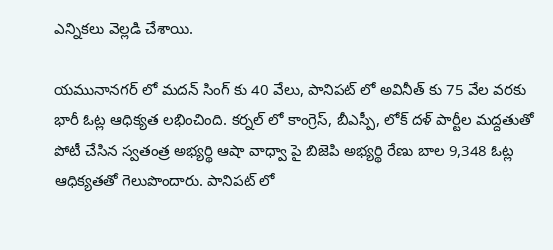ఎన్నికలు వెల్లడి చేశాయి.

యమునానగర్ లో మదన్ సింగ్ కు 40 వేలు, పానిపట్ లో అవినీత్ కు 75 వేల వరకు భారీ ఓట్ల ఆధిక్యత లభించింది. కర్నల్ లో కాంగ్రెస్, బీఎస్పీ, లోక్ దళ్ పార్టీల మద్దతుతో పోటీ చేసిన స్వతంత్ర అభ్యర్థి ఆషా వాధ్వా పై బిజెపి అభ్యర్థి రేణు బాల 9,348 ఓట్ల ఆధిక్యతతో గెలుపొందారు. పానిపట్ లో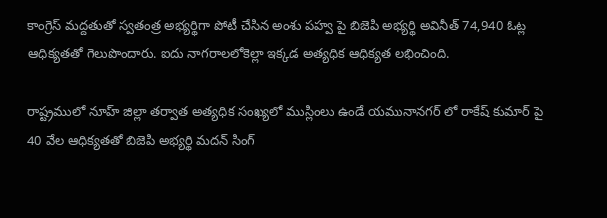కాంగ్రెస్ మద్దతుతో స్వతంత్ర అభ్యర్థిగా పోటీ చేసిన అంశు పహ్వ పై బిజెపి అభ్యర్థి అవినీత్ 74,940 ఓట్ల ఆధిక్యతతో గెలుపొందారు. ఐదు నాగరాలలోకెల్లా ఇక్కడ అత్యధిక ఆధిక్యత లభించింది.

రాష్ట్రములో నూహ్ జిల్లా తర్వాత అత్యధిక సంఖ్యలో ముస్లింలు ఉండే యమునానగర్ లో రాకేష్ కుమార్ పై 40 వేల ఆధిక్యతతో బిజెపి అభ్యర్థి మదన్ సింగ్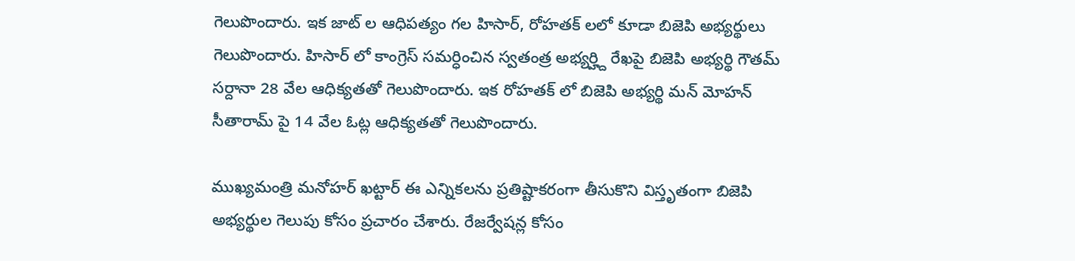గెలుపొందారు. ఇక జాట్ ల ఆధిపత్యం గల హిసార్, రోహతక్ లలో కూడా బిజెపి అభ్యర్థులు గెలుపొందారు. హిసార్ లో కాంగ్రెస్ సమర్ధించిన స్వతంత్ర అభ్యర్హ్ది రేఖపై బిజెపి అభ్యర్థి గౌతమ్ సర్దానా 28 వేల ఆధిక్యతతో గెలుపొందారు. ఇక రోహతక్ లో బిజెపి అభ్యర్థి మన్ మోహన్ సీతారామ్ పై 14 వేల ఓట్ల ఆధిక్యతతో గెలుపొందారు.

ముఖ్యమంత్రి మనోహర్ ఖట్టార్ ఈ ఎన్నికలను ప్రతిష్టాకరంగా తీసుకొని విస్తృతంగా బిజెపి అభ్యర్థుల గెలుపు కోసం ప్రచారం చేశారు. రేజర్వేషన్ల కోసం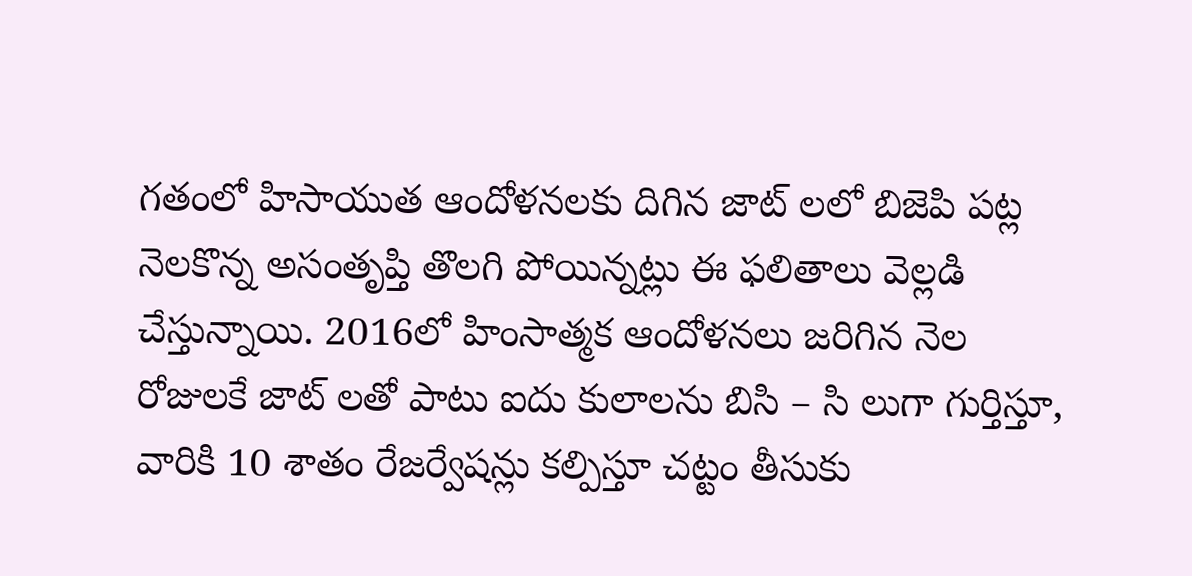గతంలో హిసాయుత ఆందోళనలకు దిగిన జాట్ లలో బిజెపి పట్ల నెలకొన్న అసంతృప్తి తొలగి పోయిన్నట్లు ఈ ఫలితాలు వెల్లడి చేస్తున్నాయి. 2016లో హింసాత్మక ఆందోళనలు జరిగిన నెల రోజులకే జాట్ లతో పాటు ఐదు కులాలను బిసి – సి లుగా గుర్తిస్తూ, వారికి 10 శాతం రేజర్వేషన్లు కల్పిస్తూ చట్టం తీసుకు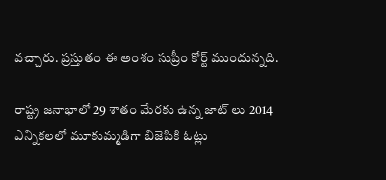వచ్చారు. ప్రస్తుతం ఈ అంశం సుప్రీం కోర్ట్ ముందున్నది.

రాష్ట్ర జనాభాలో 29 శాతం మేరకు ఉన్న జాట్ లు 2014 ఎన్నికలలో మూకుమ్మడిగా బిజెపికి ఓట్లు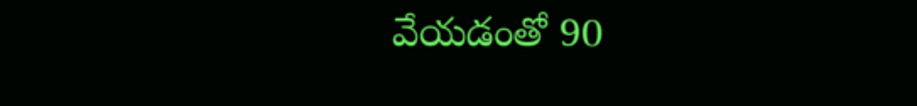వేయడంతో 90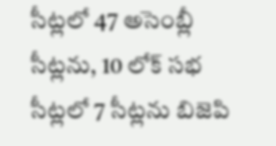సీట్లలో 47 అసెంబ్లీ సీట్లను, 10 లోక్ సభ సీట్లలో 7 సీట్లను బిజెపి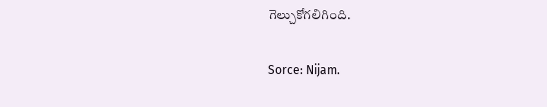గెల్చుకోగలిగింది.

Sorce: Nijam.